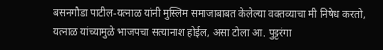बसनगौडा पाटील-यत्नाळ यांनी मुस्लिम समाजाबाबत केलेल्या वक्तव्याचा मी निषेध करतो, यत्नाळ यांच्यामुळे भाजपचा सत्यानाश होईल, असा टोला आ. पुट्टरंगा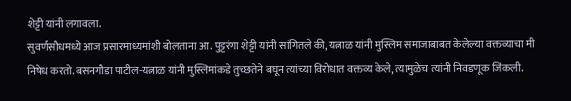शेट्टी यांनी लगावला.
सुवर्णसौधमध्ये आज प्रसारमाध्यमांशी बोलताना आ. पुट्टरंगा शेट्टी यांनी सांगितले की, यत्नाळ यांनी मुस्लिम समाजाबाबत केलेल्या वक्तव्याचा मी निषेध करतो. बसनगौडा पाटील-यत्नाळ यांनी मुस्लिमांकडे तुच्छतेने बघून त्यांच्या विरोधात वक्तव्य केले, त्यामुळेच त्यांनी निवडणूक जिंकली.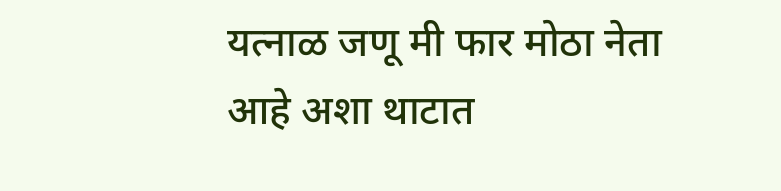यत्नाळ जणू मी फार मोठा नेता आहे अशा थाटात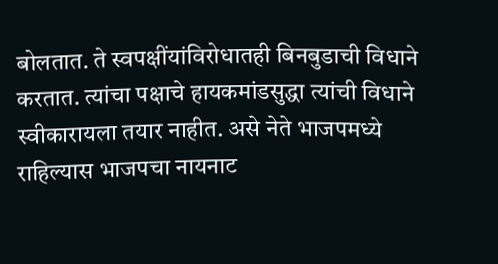बोलतात. ते स्वपक्षींयांविरोधातही बिनबुडाची विधाने करतात. त्यांचा पक्षाचे हायकमांडसुद्धा त्यांची विधाने स्वीकारायला तयार नाहीत. असे नेते भाजपमध्ये राहिल्यास भाजपचा नायनाट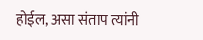होईल, असा संताप त्यांनी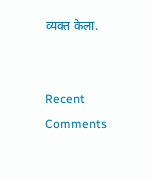व्यक्त केला.


Recent Comments